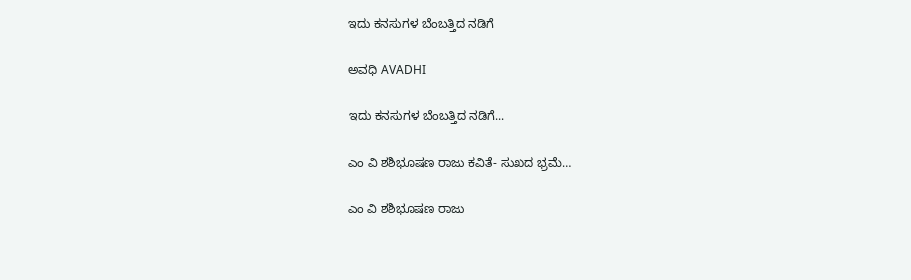ಇದು ಕನಸುಗಳ ಬೆಂಬತ್ತಿದ ನಡಿಗೆ‍

ಅವಧಿ AVADHI

ಇದು ಕನಸುಗಳ ಬೆಂಬತ್ತಿದ ನಡಿಗೆ...

ಎಂ ವಿ ಶಶಿಭೂಷಣ ರಾಜು ಕವಿತೆ- ಸುಖದ ಭ್ರಮೆ…

ಎಂ ವಿ ಶಶಿಭೂಷಣ ರಾಜು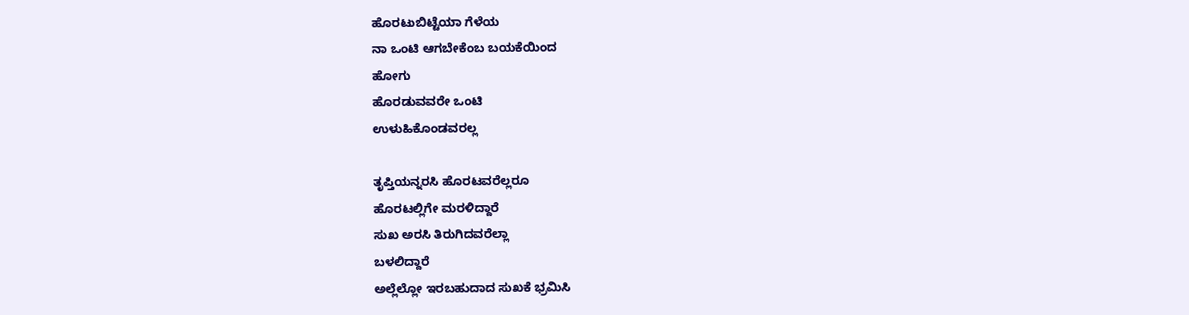ಹೊರಟುಬಿಟ್ಟೆಯಾ ಗೆಳೆಯ
ನಾ ಒಂಟಿ ಆಗಬೇಕೆಂಬ ಬಯಕೆಯಿಂದ
ಹೋಗು
ಹೊರಡುವವರೇ ಒಂಟಿ
ಉಳುಹಿಕೊಂಡವರಲ್ಲ

ತೃಪ್ತಿಯನ್ನರಸಿ ಹೊರಟವರೆಲ್ಲರೂ
ಹೊರಟಲ್ಲಿಗೇ ಮರಳಿದ್ದಾರೆ
ಸುಖ ಅರಸಿ ತಿರುಗಿದವರೆಲ್ಲಾ
ಬಳಲಿದ್ದಾರೆ
ಅಲ್ಲೆಲ್ಲೋ ಇರಬಹುದಾದ ಸುಖಕೆ ಭ್ರಮಿಸಿ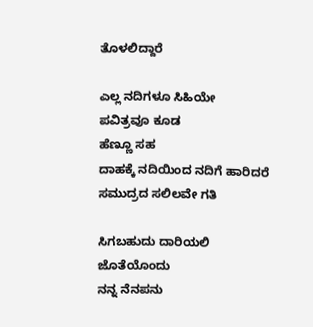ತೊಳಲಿದ್ದಾರೆ

ಎಲ್ಲ ನದಿಗಳೂ ಸಿಹಿಯೇ
ಪವಿತ್ರವೂ ಕೂಡ
ಹೆಣ್ಣೂ ಸಹ
ದಾಹಕ್ಕೆ ನದಿಯಿಂದ ನದಿಗೆ ಹಾರಿದರೆ
ಸಮುದ್ರದ ಸಲಿಲವೇ ಗತಿ

ಸಿಗಬಹುದು ದಾರಿಯಲಿ
ಜೊತೆಯೊಂದು
ನನ್ನ ನೆನಪನು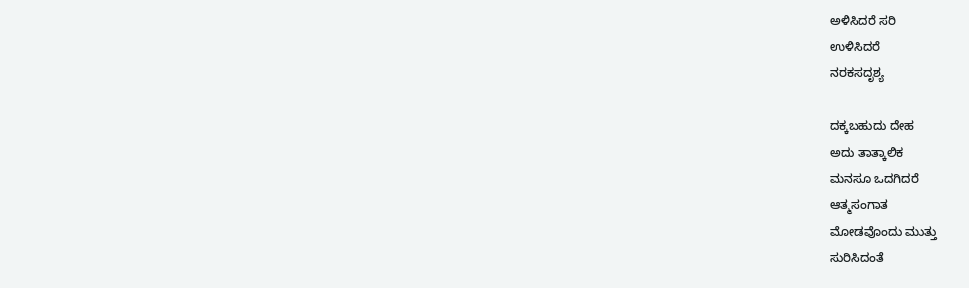ಅಳಿಸಿದರೆ ಸರಿ
ಉಳಿಸಿದರೆ
ನರಕಸದೃಶ್ಯ

ದಕ್ಕಬಹುದು ದೇಹ
ಅದು ತಾತ್ಕಾಲಿಕ
ಮನಸೂ ಒದಗಿದರೆ
ಆತ್ಮಸಂಗಾತ
ಮೋಡವೊಂದು ಮುತ್ತು
ಸುರಿಸಿದಂತೆ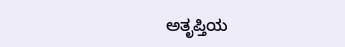ಅತೃಪ್ತಿಯ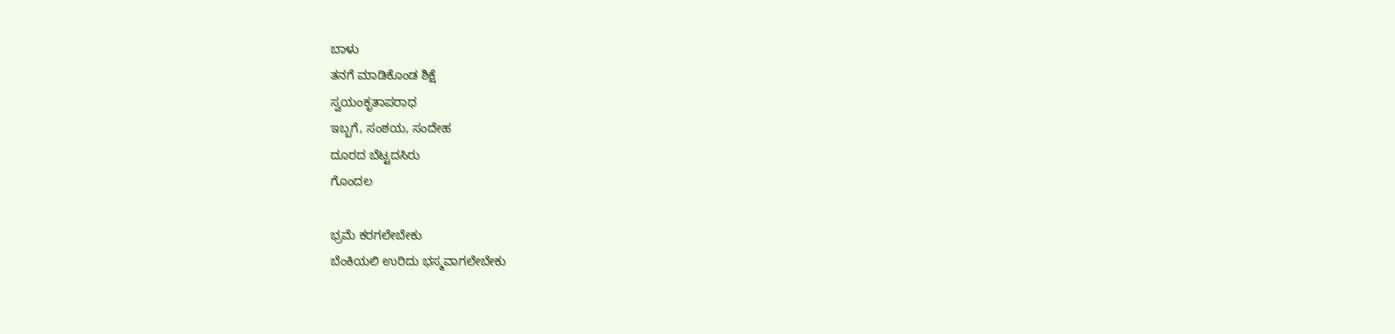ಬಾಳು
ತನಗೆ ಮಾಡಿಕೊಂಡ ಶಿಕ್ಷೆ
ಸ್ವಯಂಕೃತಾಪರಾಧ
ಇಬ್ಬಗೆ, ಸಂಶಯ, ಸಂದೇಹ
ದೂರದ ಬೆಟ್ಟದಸಿರು
ಗೊಂದಲ

ಭ್ರಮೆ ಕರಗಲೇಬೇಕು
ಬೆಂಕಿಯಲಿ ಉರಿದು ಭಸ್ಮವಾಗಲೇಬೇಕು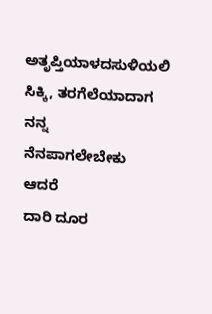ಅತೃಪ್ತಿಯಾಳದಸುಳಿಯಲಿ
ಸಿಕ್ಕಿ, ತರಗೆಲೆಯಾದಾಗ
ನನ್ನ
ನೆನಪಾಗಲೇಬೇಕು
ಆದರೆ
ದಾರಿ ದೂರ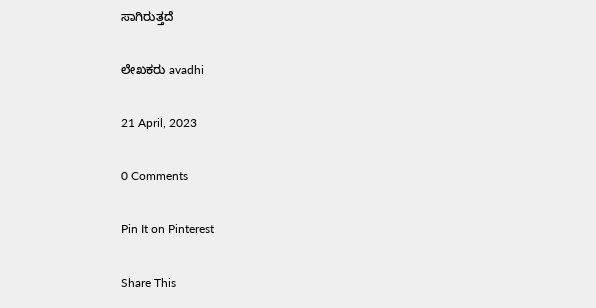ಸಾಗಿರುತ್ತದೆ

ಲೇಖಕರು avadhi

21 April, 2023

0 Comments

Pin It on Pinterest

Share This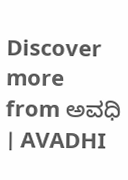Discover more from ಅವಧಿ । AVADHI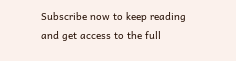Subscribe now to keep reading and get access to the full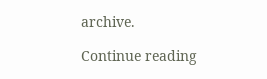archive.

Continue reading